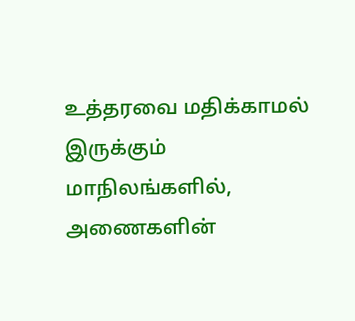உத்தரவை மதிக்காமல் இருக்கும் மாநிலங்களில், அணைகளின்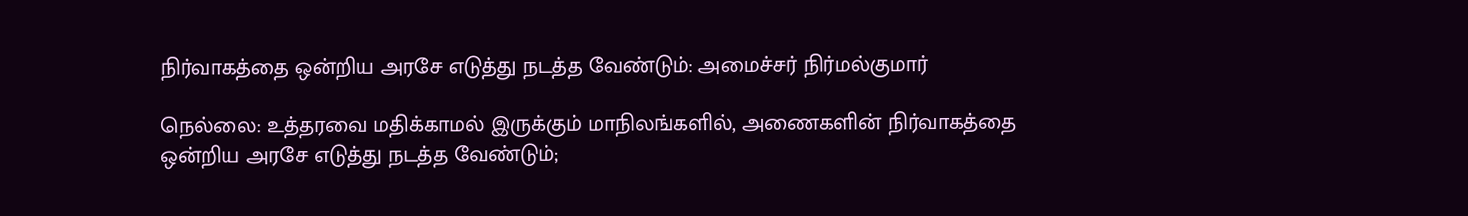நிர்வாகத்தை ஒன்றிய அரசே எடுத்து நடத்த வேண்டும்: அமைச்சர் நிர்மல்குமார்

நெல்லை: உத்தரவை மதிக்காமல் இருக்கும் மாநிலங்களில், அணைகளின் நிர்வாகத்தை ஒன்றிய அரசே எடுத்து நடத்த வேண்டும்;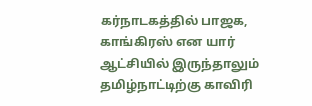கர்நாடகத்தில் பாஜக, காங்கிரஸ் என யார் ஆட்சியில் இருந்தாலும் தமிழ்நாட்டிற்கு காவிரி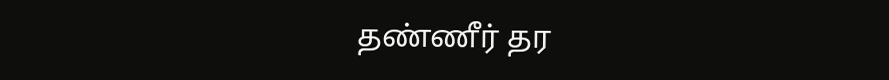தண்ணீர் தர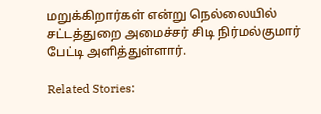மறுக்கிறார்கள் என்று நெல்லையில் சட்டத்துறை அமைச்சர் சிடி நிர்மல்குமார் பேட்டி அளித்துள்ளார்.

Related Stories: